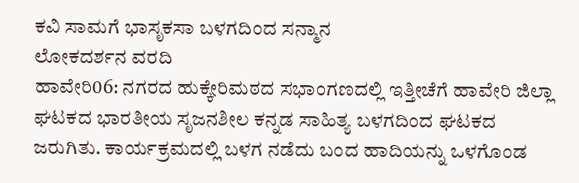ಕವಿ ಸಾಮಗೆ ಭಾಸೃಕಸಾ ಬಳಗದಿಂದ ಸನ್ಮಾನ
ಲೋಕದರ್ಶನ ವರದಿ
ಹಾವೇರಿ06: ನಗರದ ಹುಕ್ಕೇರಿಮಠದ ಸಭಾಂಗಣದಲ್ಲಿ ಇತ್ತೀಚೆಗೆ ಹಾವೇರಿ ಜಿಲ್ಲಾ ಘಟಕದ ಭಾರತೀಯ ಸೃಜನಶೀಲ ಕನ್ನಡ ಸಾಹಿತ್ಯ ಬಳಗದಿಂದ ಘಟಕದ ಜರುಗಿತು. ಕಾರ್ಯಕ್ರಮದಲ್ಲಿ ಬಳಗ ನಡೆದು ಬಂದ ಹಾದಿಯನ್ನು ಒಳಗೊಂಡ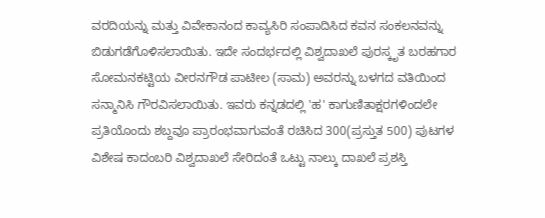ವರದಿಯನ್ನು ಮತ್ತು ವಿವೇಕಾನಂದ ಕಾವ್ಯಸಿರಿ ಸಂಪಾದಿಸಿದ ಕವನ ಸಂಕಲನವನ್ನು ಬಿಡುಗಡೆಗೊಳಿಸಲಾಯಿತು. ಇದೇ ಸಂದರ್ಭದಲ್ಲಿ ವಿಶ್ವದಾಖಲೆ ಪುರಸ್ಕೃತ ಬರಹಗಾರ ಸೋಮನಕಟ್ಟಿಯ ವೀರನಗೌಡ ಪಾಟೀಲ (ಸಾಮ) ಅವರನ್ನು ಬಳಗದ ವತಿಯಿಂದ ಸನ್ಮಾನಿಸಿ ಗೌರವಿಸಲಾಯಿತು. ಇವರು ಕನ್ನಡದಲ್ಲಿ 'ಹ' ಕಾಗುಣಿತಾಕ್ಷರಗಳಿಂದಲೇ ಪ್ರತಿಯೊಂದು ಶಬ್ದವೂ ಪ್ರಾರಂಭವಾಗುವಂತೆ ರಚಿಸಿದ 300(ಪ್ರಸ್ತುತ 500) ಪುಟಗಳ ವಿಶೇಷ ಕಾದಂಬರಿ ವಿಶ್ವದಾಖಲೆ ಸೇರಿದಂತೆ ಒಟ್ಟು ನಾಲ್ಕು ದಾಖಲೆ ಪ್ರಶಸ್ತಿ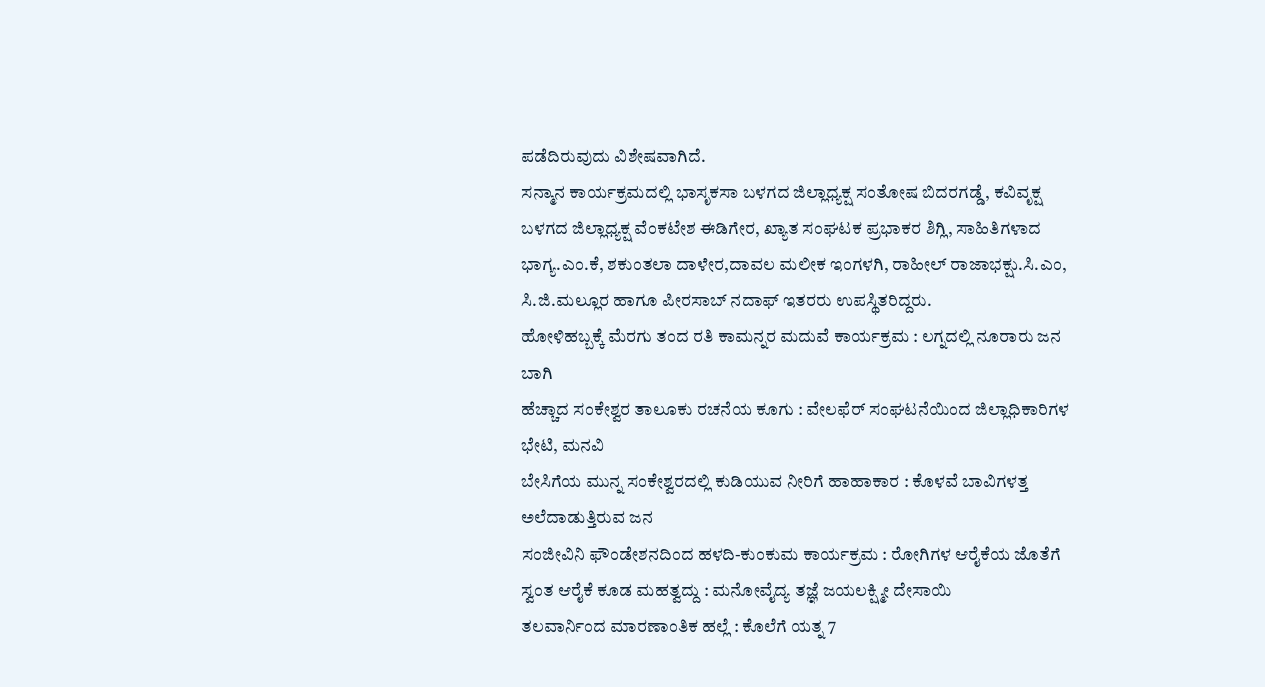ಪಡೆದಿರುವುದು ವಿಶೇಷವಾಗಿದೆ.
ಸನ್ಮಾನ ಕಾರ್ಯಕ್ರಮದಲ್ಲಿ ಭಾಸೃಕಸಾ ಬಳಗದ ಜಿಲ್ಲಾಧ್ಯಕ್ಷ ಸಂತೋಷ ಬಿದರಗಡ್ಡೆ, ಕವಿವೃಕ್ಷ ಬಳಗದ ಜಿಲ್ಲಾಧ್ಯಕ್ಷ ವೆಂಕಟೇಶ ಈಡಿಗೇರ, ಖ್ಯಾತ ಸಂಘಟಕ ಪ್ರಭಾಕರ ಶಿಗ್ಲಿ, ಸಾಹಿತಿಗಳಾದ ಭಾಗ್ಯ.ಎಂ.ಕೆ, ಶಕುಂತಲಾ ದಾಳೇರ,ದಾವಲ ಮಲೀಕ ಇಂಗಳಗಿ, ರಾಹೀಲ್ ರಾಜಾಭಕ್ಷು.ಸಿ.ಎಂ, ಸಿ.ಜಿ.ಮಲ್ಲೂರ ಹಾಗೂ ಪೀರಸಾಬ್ ನದಾಫ್ ಇತರರು ಉಪಸ್ಥಿತರಿದ್ದರು.
ಹೋಳಿಹಬ್ಬಕ್ಕೆ ಮೆರಗು ತಂದ ರತಿ ಕಾಮನ್ನರ ಮದುವೆ ಕಾರ್ಯಕ್ರಮ : ಲಗ್ನದಲ್ಲಿ ನೂರಾರು ಜನ ಬಾಗಿ
ಹೆಚ್ಚಾದ ಸಂಕೇಶ್ವರ ತಾಲೂಕು ರಚನೆಯ ಕೂಗು : ವೇಲಫೆರ್ ಸಂಘಟನೆಯಿಂದ ಜಿಲ್ಲಾಧಿಕಾರಿಗಳ ಭೇಟಿ, ಮನವಿ
ಬೇಸಿಗೆಯ ಮುನ್ನ ಸಂಕೇಶ್ವರದಲ್ಲಿ ಕುಡಿಯುವ ನೀರಿಗೆ ಹಾಹಾಕಾರ : ಕೊಳವೆ ಬಾವಿಗಳತ್ತ ಅಲೆದಾಡುತ್ತಿರುವ ಜನ
ಸಂಜೀವಿನಿ ಫೌಂಡೇಶನದಿಂದ ಹಳದಿ-ಕುಂಕುಮ ಕಾರ್ಯಕ್ರಮ : ರೋಗಿಗಳ ಆರೈಕೆಯ ಜೊತೆಗೆ ಸ್ವಂತ ಆರೈಕೆ ಕೂಡ ಮಹತ್ವದ್ದು : ಮನೋವೈದ್ಯ ತಜ್ಞೆ ಜಯಲಕ್ಷ್ಮೀ ದೇಸಾಯಿ
ತಲವಾರ್ನಿಂದ ಮಾರಣಾಂತಿಕ ಹಲ್ಲೆ : ಕೊಲೆಗೆ ಯತ್ನ 7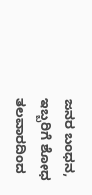ಜನರ ಬಂಧನ, ಇಬ್ಬರಿಗೆ ಶೋಧ
ತಲವಾರದಿಂದ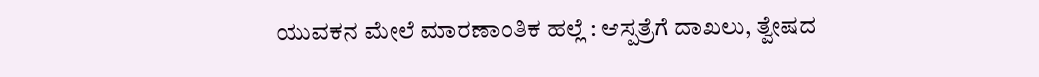ಯುವಕನ ಮೇಲೆ ಮಾರಣಾಂತಿಕ ಹಲ್ಲೆ : ಆಸ್ಪತ್ರೆಗೆ ದಾಖಲು, ತ್ವೇಷದ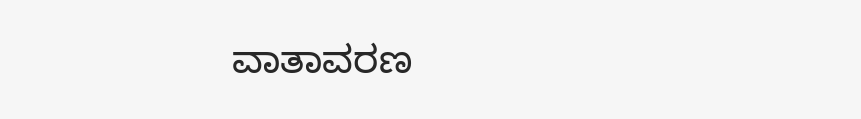ವಾತಾವರಣ